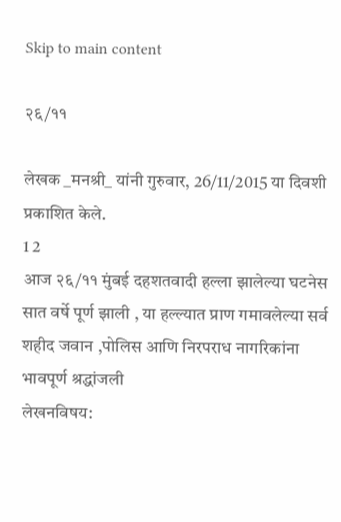Skip to main content

२६/११

लेखक _मनश्री_ यांनी गुरुवार, 26/11/2015 या दिवशी प्रकाशित केले.
1 2
आज २६/११ मुंबई दहशतवादी हल्ला झालेल्या घटनेस सात वर्षे पूर्ण झाली , या हल्ल्यात प्राण गमावलेल्या सर्व शहीद जवान ,पोलिस आणि निरपराध नागरिकांना भावपूर्ण श्रद्धांजली
लेखनविषय: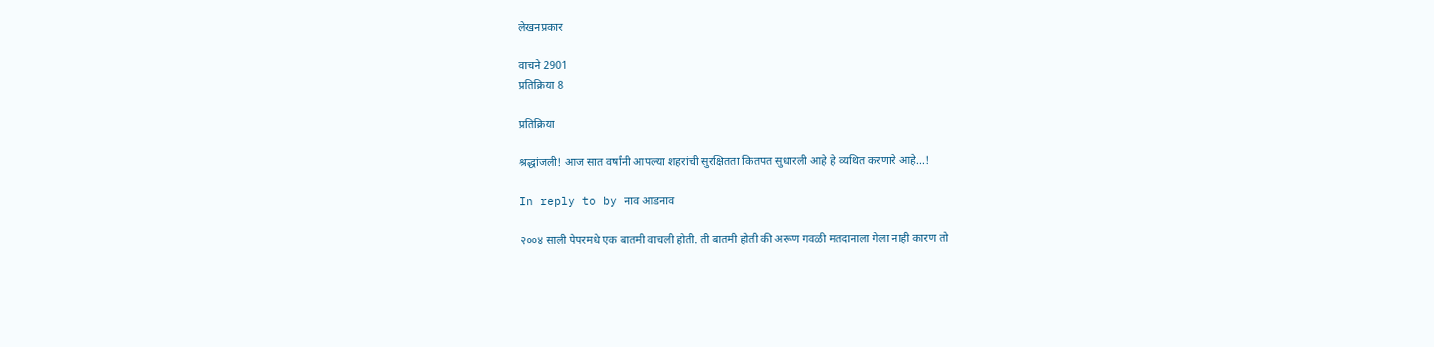लेखनप्रकार

वाचने 2901
प्रतिक्रिया 8

प्रतिक्रिया

श्रद्धांजली! आज सात वर्षांनी आपल्या शहरांची सुरक्षितता कितपत सुधारली आहे हे व्यथित करणारे आहे...!

In reply to by नाव आडनाव

२००४ साली पेपरमधे एक बातमी वाचली होती. ती बातमी होती की अरूण गवळी मतदानाला गेला नाही कारण तो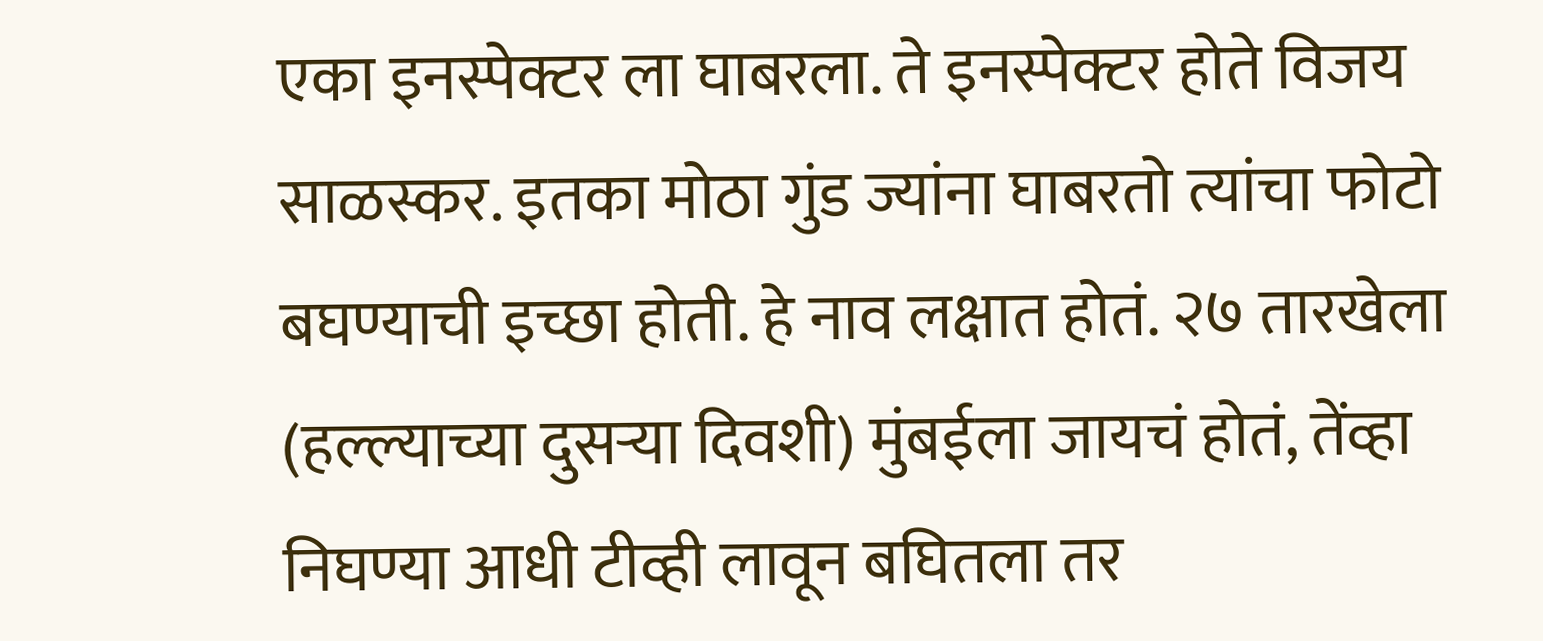एका इनस्पेक्टर ला घाबरला. ते इनस्पेक्टर होते विजय साळस्कर. इतका मोठा गुंड ज्यांना घाबरतो त्यांचा फोटो बघण्याची इच्छा होती. हे नाव लक्षात होतं. २७ तारखेला (हल्ल्याच्या दुसर्‍या दिवशी) मुंबईला जायचं होतं, तेंव्हा निघण्या आधी टीव्ही लावून बघितला तर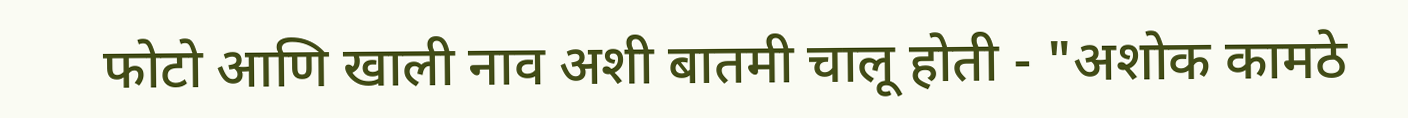फोटो आणि खाली नाव अशी बातमी चालू होती - "अशोक कामठे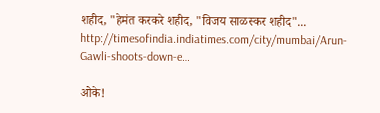शहीद, "हेमंत करकरे शहीद, "विजय साळस्कर शहीद"... http://timesofindia.indiatimes.com/city/mumbai/Arun-Gawli-shoots-down-e…

ओके!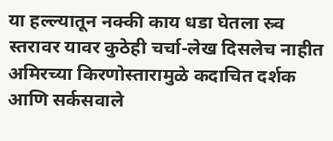या हल्ल्यातून नक्की काय धडा घेतला स्र्व स्तरावर यावर कुठेही चर्चा-लेख दिसलेच नाहीत अमिरच्या किरणोस्तारामुळे कदाचित दर्शक आणि सर्कसवाले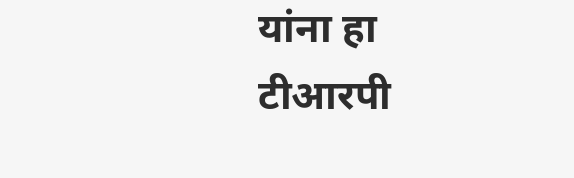यांना हा टीआरपी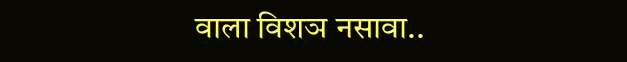वाला विशञ नसावा..